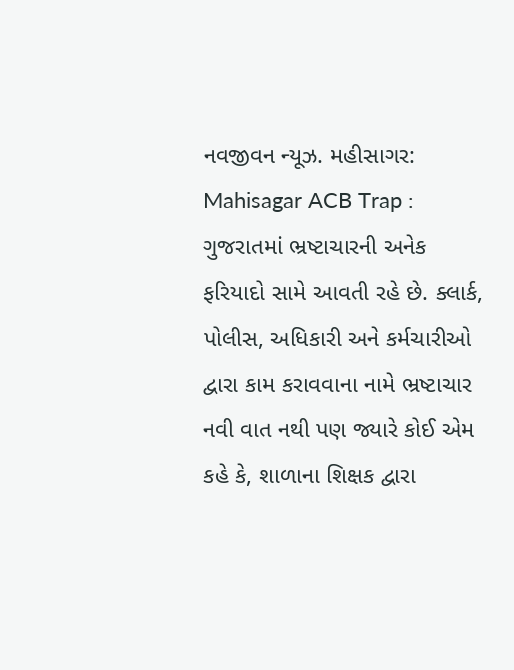નવજીવન ન્યૂઝ. મહીસાગર: Mahisagar ACB Trap : ગુજરાતમાં ભ્રષ્ટાચારની અનેક ફરિયાદો સામે આવતી રહે છે. ક્લાર્ક, પોલીસ, અધિકારી અને કર્મચારીઓ દ્વારા કામ કરાવવાના નામે ભ્રષ્ટાચાર નવી વાત નથી પણ જ્યારે કોઈ એમ કહે કે, શાળાના શિક્ષક દ્વારા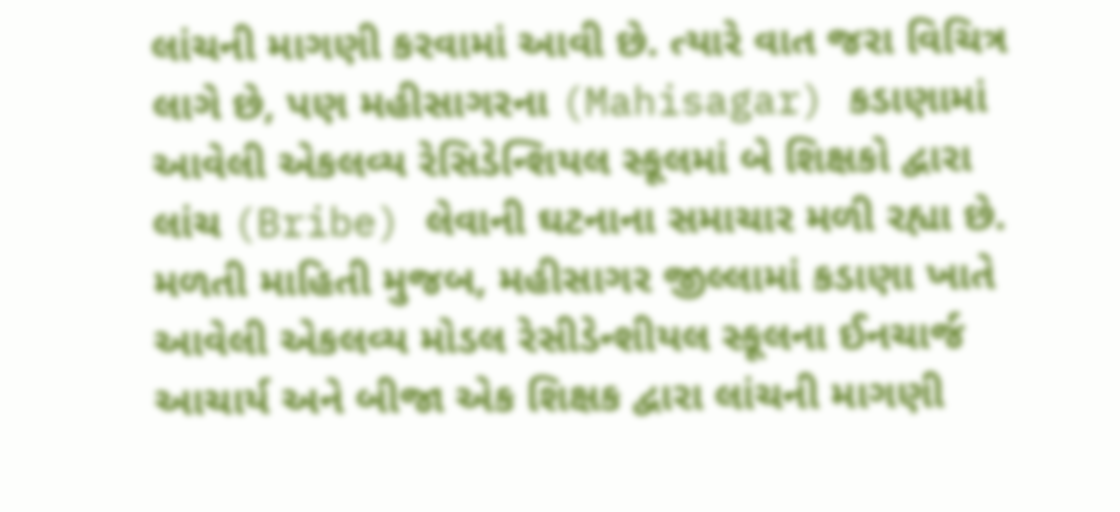લાંચની માગણી કરવામાં આવી છે. ત્યારે વાત જરા વિચિત્ર લાગે છે, પણ મહીસાગરના (Mahisagar) કડાણામાં આવેલી એકલવ્ય રેસિડેન્શિયલ સ્કૂલમાં બે શિક્ષકો દ્વારા લાંચ (Bribe) લેવાની ઘટનાના સમાચાર મળી રહ્યા છે.
મળતી માહિતી મુજબ, મહીસાગર જીલ્લામાં કડાણા ખાતે આવેલી એકલવ્ય મોડલ રેસીડેન્શીયલ સ્કૂલના ઈનચાર્જ આચાર્ય અને બીજા એક શિક્ષક દ્વારા લાંચની માગણી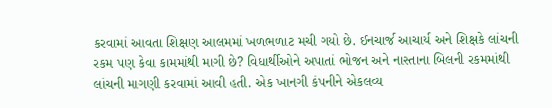કરવામાં આવતા શિક્ષણ આલમમાં ખળભળાટ મચી ગયો છે. ઈનચાર્જ આચાર્ય અને શિક્ષકે લાંચની રકમ પણ કેવા કામમાંથી માગી છે? વિધાર્થીઓને અપાતાં ભોજન અને નાસ્તાના બિલની રકમમાંથી લાંચની માગણી કરવામાં આવી હતી. એક ખાનગી કંપનીને એકલવ્ય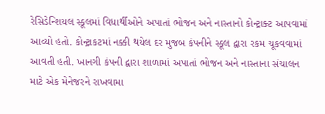રેસિડેન્શિયલ સ્કૂલમાં વિધાર્થીઓને અપાતાં ભોજન અને નાસ્તાનો કોન્ટ્રાક્ટ આપવામાં આવ્યો હતો. કોન્ટ્રાકટમાં નક્કી થયેલ દર મુજબ કંપનીને સ્કૂલ દ્વારા રકમ ચૂકવવામાં આવતી હતી. ખાનગી કંપની દ્વારા શાળામાં અપાતાં ભોજન અને નાસ્તાના સંચાલન માટે એક મેનેજરને રાખવામા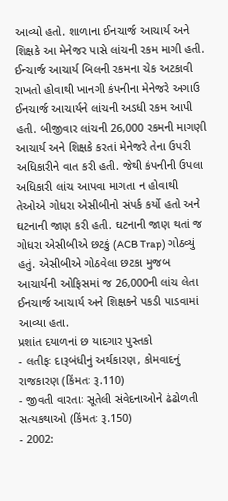આવ્યો હતો. શાળાના ઈનચાર્જ આચાર્ય અને શિક્ષકે આ મેનેજર પાસે લાંચની રકમ માગી હતી.
ઈન્ચાર્જ આચાર્ય બિલની રકમના ચેક અટકાવી રાખતો હોવાથી ખાનગી કંપનીના મેનેજરે અગાઉ ઈનચાર્જ આચાર્યને લાંચની અડધી રકમ આપી હતી. બીજીવાર લાંચની 26,000 રકમની માગણી આચાર્ય અને શિક્ષકે કરતાં મેનેજરે તેના ઉપરી અધિકારીને વાત કરી હતી. જેથી કંપનીની ઉપલા અધિકારી લાંચ આપવા માગતા ન હોવાથી તેઓએ ગોધરા એસીબીનો સંપર્ક કર્યો હતો અને ઘટનાની જાણ કરી હતી. ઘટનાની જાણ થતાં જ ગોધરા એસીબીએ છટકું (ACB Trap) ગોઠવ્યું હતું. એસીબીએ ગોઠવેલા છટકા મુજબ આચાર્યની ઓફિસમાં જ 26,000ની લાંચ લેતા ઈનચાર્જ આચાર્ય અને શિક્ષકને પકડી પાડવામાં આવ્યા હતા.
પ્રશાંત દયાળનાં છ યાદગાર પુસ્તકો
- લતીફઃ દારૂબંધીનું અર્થકારણ, કોમવાદનું રાજકારણ (કિંમતઃ રૂ.110)
- જીવતી વારતાઃ સૂતેલી સંવેદનાઓને ઢંઢોળતી સત્યકથાઓ (કિંમતઃ રૂ.150)
- 2002: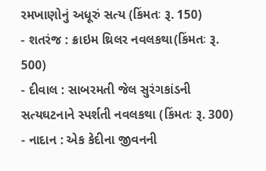રમખાણોનું અધૂરું સત્ય (કિંમતઃ રૂ. 150)
- શતરંજ : ક્રાઇમ થ્રિલર નવલકથા(કિંમતઃ રૂ. 500)
- દીવાલ : સાબરમતી જેલ સુરંગકાંડની સત્યઘટનાને સ્પર્શતી નવલકથા (કિંમતઃ રૂ. 300)
- નાદાન : એક કેદીના જીવનની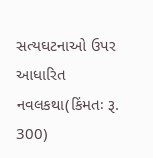સત્યઘટનાઓ ઉપર આધારિત નવલકથા(કિંમતઃ રૂ. 300)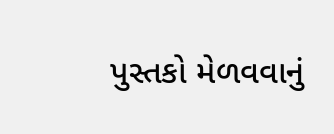પુસ્તકો મેળવવાનું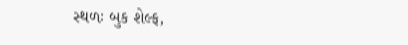સ્થળઃ બુક શેલ્ફ,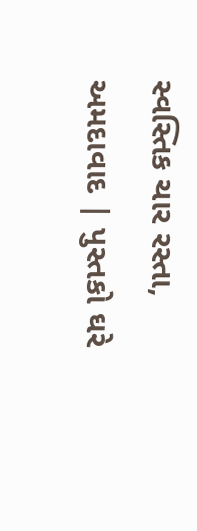સ્વસ્તિક ચાર રસ્તા, અમદાવાદ | પુસ્તકો ઘરે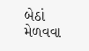બેઠાં મેળવવા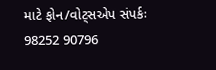માટે ફોન/વોટ્સએપ સંપર્કઃ 98252 90796